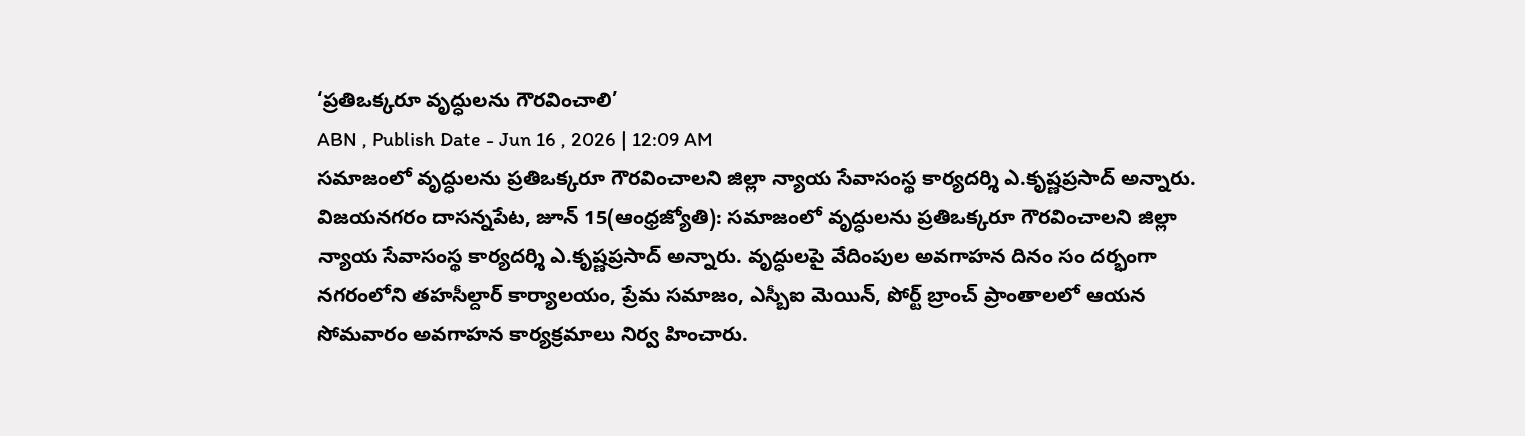‘ప్రతిఒక్కరూ వృద్ధులను గౌరవించాలి’
ABN , Publish Date - Jun 16 , 2026 | 12:09 AM
సమాజంలో వృద్ధులను ప్రతిఒక్కరూ గౌరవించాలని జిల్లా న్యాయ సేవాసంస్థ కార్యదర్శి ఎ.కృష్ణప్రసాద్ అన్నారు.
విజయనగరం దాసన్నపేట, జూన్ 15(ఆంధ్రజ్యోతి): సమాజంలో వృద్ధులను ప్రతిఒక్కరూ గౌరవించాలని జిల్లా న్యాయ సేవాసంస్థ కార్యదర్శి ఎ.కృష్ణప్రసాద్ అన్నారు. వృద్ధులపై వేదింపుల అవగాహన దినం సం దర్భంగా నగరంలోని తహసీల్దార్ కార్యాలయం, ప్రేమ సమాజం, ఎస్బీఐ మెయిన్, పోర్ట్ బ్రాంచ్ ప్రాంతాలలో ఆయన సోమవారం అవగాహన కార్యక్రమాలు నిర్వ హించారు.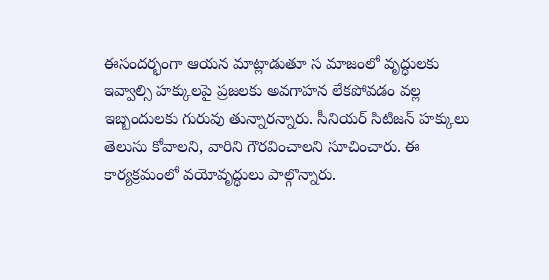ఈసందర్భంగా ఆయన మాట్లాడుతూ స మాజంలో వృద్ధులకు ఇవ్వాల్సి హక్కులపై ప్రజలకు అవగాహన లేకపోవడం వల్ల ఇబ్బందులకు గురువు తున్నారన్నారు. సీనియర్ సిటిజన్ హక్కులు తెలుసు కోవాలని, వారిని గౌరవించాలని సూచించారు. ఈ కార్యక్రమంలో వయోవృద్ధులు పాల్గొన్నారు.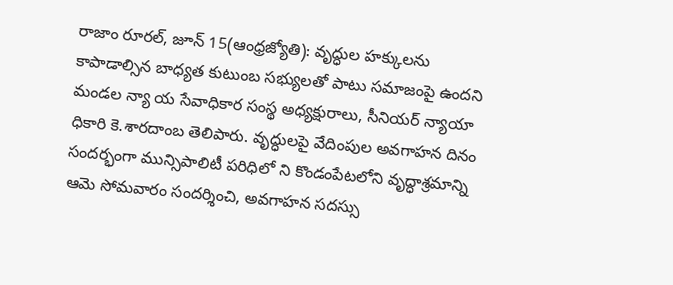రాజాం రూరల్, జూన్ 15(ఆంధ్రజ్యోతి): వృద్ధుల హక్కులను కాపాడాల్సిన బాధ్యత కుటుంబ సభ్యులతో పాటు సమాజంపై ఉందని మండల న్యా య సేవాధికార సంస్థ అధ్యక్షురాలు, సీనియర్ న్యాయా ధికారి కె.శారదాంబ తెలిపారు. వృద్ధులపై వేదింపుల అవగాహన దినం సందర్భంగా మున్సిపాలిటీ పరిధిలో ని కొండంపేటలోని వృద్ధాశ్రమాన్ని ఆమె సోమవారం సందర్శించి, అవగాహన సదస్సు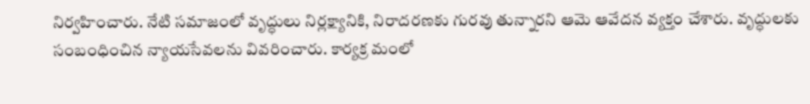నిర్వహించారు. నేటి సమాజంలో వృద్ధులు నిర్లక్ష్యానికి, నిరాదరణకు గురవు తున్నారని ఆమె ఆవేదన వ్యక్తం చేశారు. వృద్ధులకు సంబంధించిన న్యాయసేవలను వివరించారు. కార్యక్ర మంలో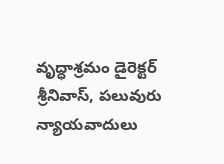వృద్ధాశ్రమం డైరెక్టర్ శ్రీనివాస్, పలువురు న్యాయవాదులు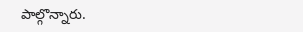పాల్గొన్నారు.